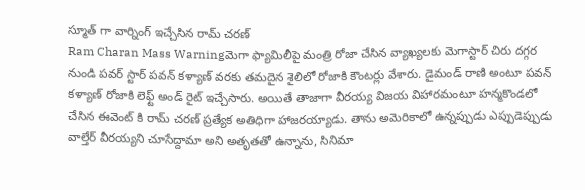స్మూత్ గా వార్నింగ్ ఇచ్చేసిన రామ్ చరణ్
Ram Charan Mass Warningమెగా ఫ్యామిలీపై మంత్రి రోజా చేసిన వ్యాఖ్యలకు మెగాస్టార్ చిరు దగ్గర నుండి పవర్ స్టార్ పవన్ కళ్యాణ్ వరకు తమదైన శైలిలో రోజాకి కౌంటర్లు వేశారు. డైమండ్ రాణి అంటూ పవన్ కళ్యాణ్ రోజాకి లెఫ్ట్ అండ్ రైట్ ఇచ్చేసారు. అయితే తాజాగా వీరయ్య విజయ విహారమంటూ హన్మకొండలో చేసిన ఈవెంట్ కి రామ్ చరణ్ ప్రత్యేక అతిధిగా హాజరయ్యాడు. తాను అమెరికాలో ఉన్నప్పుడు ఎప్పుడెప్పుడు వాల్తేర్ వీరయ్యని చూసేద్దామా అని అతృతతో ఉన్నాను, సినిమా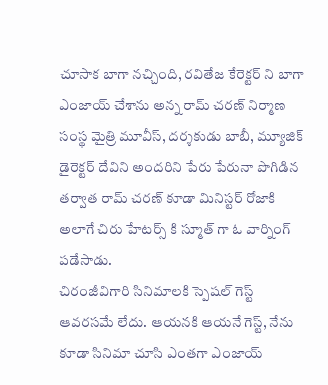చూసాక బాగా నచ్చింది, రవితేజ కేరెక్టర్ ని బాగా ఎంజాయ్ చేశాను అన్న రామ్ చరణ్ నిర్మాణ సంస్థ మైత్రి మూవీస్, దర్శకుడు బాబీ, మ్యూజిక్ డైరెక్టర్ దేవిని అందరిని పేరు పేరునా పొగిడిన తర్వాత రామ్ చరణ్ కూడా మినిస్టర్ రోజాకి అలాగే చిరు హేటర్స్ కి స్మూత్ గా ఓ వార్నింగ్ పడేసాడు.
చిరంజీవిగారి సినిమాలకి స్పెషల్ గెస్ట్ ఆవరసమే లేదు. ఆయనకి ఆయనే గెస్ట్, నేను కూడా సినిమా చూసి ఎంతగా ఎంజాయ్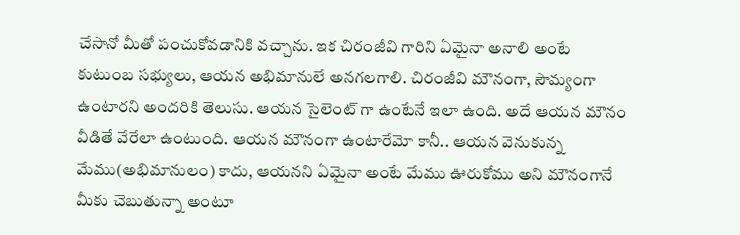చేసానో మీతో పంచుకోవడానికి వచ్చాను. ఇక చిరంజీవి గారిని ఏమైనా అనాలి అంటే కుటుంబ సభ్యులు, ఆయన అభిమానులే అనగలగాలి. చిరంజీవి మౌనంగా, సౌమ్యంగా ఉంటారని అందరికి తెలుసు. ఆయన సైలెంట్ గా ఉంటేనే ఇలా ఉంది. అదే ఆయన మౌనం వీడితే వేరేలా ఉంటుంది. ఆయన మౌనంగా ఉంటారేమో కానీ.. ఆయన వెనుకున్న మేము(అభిమానులం) కాదు, ఆయనని ఏమైనా అంటే మేము ఊరుకోము అని మౌనంగానే మీకు చెబుతున్నా అంటూ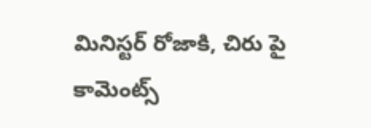మినిస్టర్ రోజాకి, చిరు పై కామెంట్స్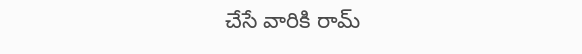చేసే వారికి రామ్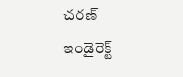చరణ్ ఇండైరెక్ట్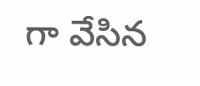గా వేసిన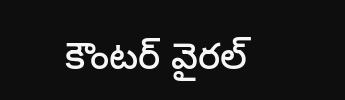కౌంటర్ వైరల్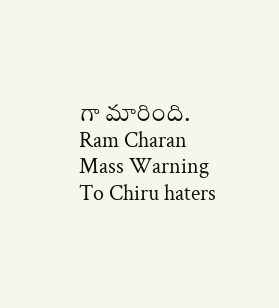గా మారింది.
Ram Charan Mass Warning To Chiru haters